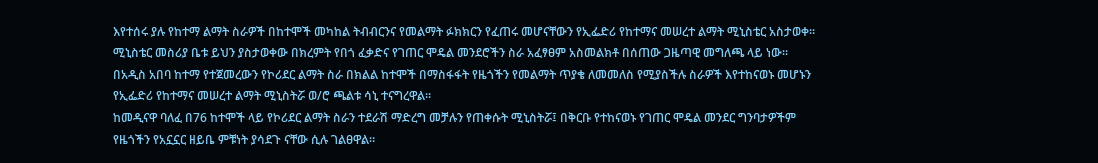እየተሰሩ ያሉ የከተማ ልማት ስራዎች በከተሞች መካከል ትብብርንና የመልማት ፉክክርን የፈጠሩ መሆናቸውን የኢፌድሪ የከተማና መሠረተ ልማት ሚኒስቴር አስታወቀ፡፡
ሚኒስቴር መስሪያ ቤቱ ይህን ያስታወቀው በክረምት የበጎ ፈቃድና የገጠር ሞዴል መንደሮችን ስራ አፈፃፀም አስመልክቶ በሰጠው ጋዜጣዊ መግለጫ ላይ ነው።
በአዲስ አበባ ከተማ የተጀመረውን የኮሪደር ልማት ስራ በክልል ከተሞች በማስፋፋት የዜጎችን የመልማት ጥያቄ ለመመለስ የሚያስችሉ ስራዎች እየተከናወኑ መሆኑን የኢፌድሪ የከተማና መሠረተ ልማት ሚኒስትሯ ወ/ሮ ጫልቱ ሳኒ ተናግረዋል።
ከመዲናዋ ባለፈ በ76 ከተሞች ላይ የኮሪደር ልማት ስራን ተደራሽ ማድረግ መቻሉን የጠቀሱት ሚኒስትሯ፤ በቅርቡ የተከናወኑ የገጠር ሞዴል መንደር ግንባታዎችም የዜጎችን የአኗኗር ዘይቤ ምቹነት ያሳደጉ ናቸው ሲሉ ገልፀዋል።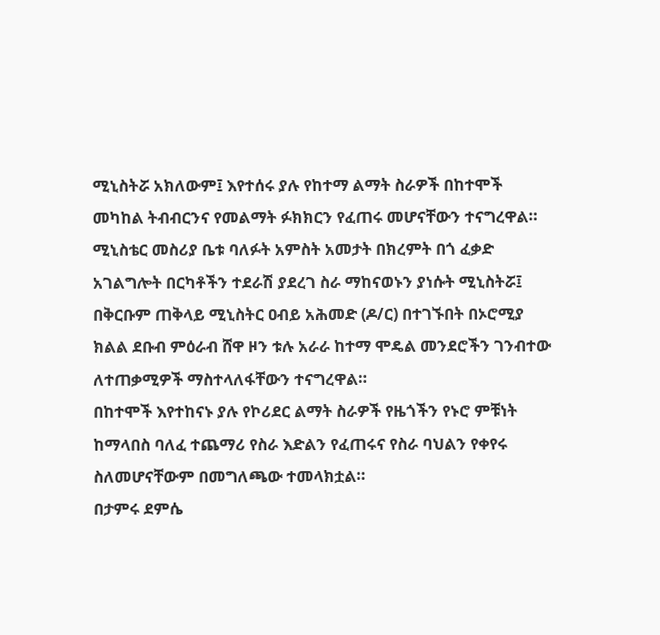ሚኒስትሯ አክለውም፤ እየተሰሩ ያሉ የከተማ ልማት ስራዎች በከተሞች መካከል ትብብርንና የመልማት ፉክክርን የፈጠሩ መሆናቸውን ተናግረዋል።
ሚኒስቴር መስሪያ ቤቱ ባለፉት አምስት አመታት በክረምት በጎ ፈቃድ አገልግሎት በርካቶችን ተደራሽ ያደረገ ስራ ማከናወኑን ያነሱት ሚኒስትሯ፤ በቅርቡም ጠቅላይ ሚኒስትር ዐብይ አሕመድ (ዶ/ር) በተገኙበት በኦሮሚያ ክልል ደቡብ ምዕራብ ሸዋ ዞን ቱሉ አራራ ከተማ ሞዴል መንደሮችን ገንብተው ለተጠቃሚዎች ማስተላለፋቸውን ተናግረዋል።
በከተሞች እየተከናኑ ያሉ የኮሪደር ልማት ስራዎች የዜጎችን የኑሮ ምቹነት ከማላበስ ባለፈ ተጨማሪ የስራ እድልን የፈጠሩና የስራ ባህልን የቀየሩ ስለመሆናቸውም በመግለጫው ተመላክቷል።
በታምሩ ደምሴ